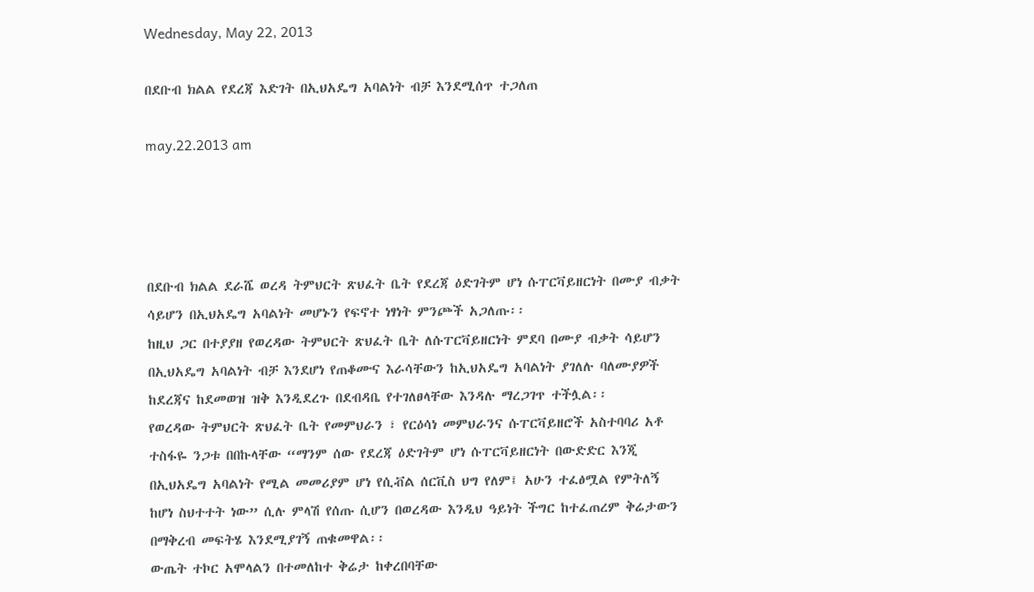Wednesday, May 22, 2013

በደቡብ ክልል የደረጃ እድገት በኢህአዴግ አባልነት ብቻ እንደሚሰጥ ተጋለጠ

may.22.2013 am




በደቡብ ክልል ደራሼ ወረዳ ትምህርት ጽህፈት ቤት የደረጃ ዕድገትም ሆነ ሱፐርቫይዘርነት በሙያ ብቃት ሳይሆን በኢህአዴግ አባልነት መሆኑን የፍኖተ ነፃነት ምንጮች አጋለጡ፡፡
ከዚህ ጋር በተያያዘ የወረዳው ትምህርት ጽህፈት ቤት ለሱፐርቫይዘርነት ምደባ በሙያ ብቃት ሳይሆን በኢህአዴግ አባልነት ብቻ እንደሆነ የጠቆሙና እራሳቸውን ከኢህአዴግ አባልነት ያገለሉ ባለሙያዎች ከደረጃና ከደመወዝ ዝቅ እንዲደረጉ በደብዳቤ የተገለፀላቸው እንዳሉ ማረጋገጥ ተችሏል፡፡
የወረዳው ትምህርት ጽህፈት ቤት የመምህራን ፣ የርዕሳነ መምህራንና ሱፐርቫይዘሮች አስተባባሪ አቶ ተስፋዬ ንጋቱ በበኩላቸው “ማንም ሰው የደረጃ ዕድገትም ሆነ ሱፐርቫይዘርነት በውድድር እንጂ በኢህአዴግ አባልነት የሚል መመሪያም ሆነ የሲቭል ሰርቪስ ህግ የለም፤ አሁን ተፈፅሟል የምትለኝ ከሆነ ስህተተት ነው” ሲሉ ምላሽ የሰጡ ሲሆን በወረዳው እንዲህ ዓይነት ችግር ከተፈጠረም ቅሬታውን በማቅረብ መፍትሄ እንደሚያገኝ ጠቁመዋል፡፡
ውጤት ተኮር አሞላልን በተመለከተ ቅሬታ ከቀረበባቸው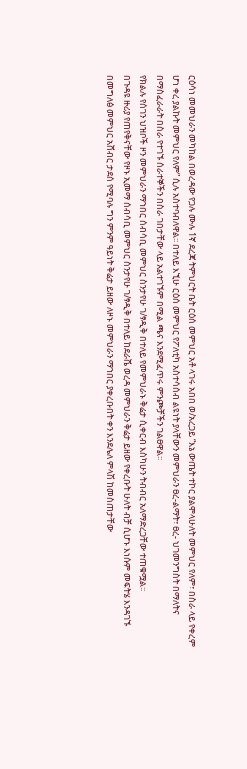ርዕሳነ መመህራን መካከል በወረዳው የጋሉ ሙሉ 1ኛ ደረጃ ትምህርት ቤት ርዕሰ መምህር አቶ ላገሩ አበበ ወ/አረጋይ “እኔ ውጤት ተኮር ያልሞላሁለት መምህር የለም፣ በስራ ላይ የቀረም ሆነ ቀረ ያልኩት መምህር የለም” ሲሉ አስተባብለዋል፡፡ በተለይ እኚሁ ርዕሰ መምህር የፖለቲካ አስተሳሰብ ልዩነት ያላቸውን መምህራን ፀረ-ልማት፣ ፀረ- ህገመንግስት በማለትና በማስፈራራት በስራ የተገኙ ሰራተኞችን በስራ ገበታቸው ላይ አልተገኙም በሚል ጫና እንደሚፈጥሩ ምንጮቻችን ገልፀዋል፡፡
የክልሉ የሰገን ህዝቦች ዞን መምህራን ማኀበር ሰብሳቢ መምህር ስንታየሁ ገ/ፃዲቅ በተለይ የመምህራኑ ቅሬታ ሲቀርብ እስካሁን ትብብር አለማድረጋቸው ተጠቁሟል፡፡
በጉዳዩ ዙሪያ የጠየቅናቸው የዞኑ ኢመማ ሰብሳቢ መምህር ስንታየሁ ገ/ፃዲቅ በተለይ ከደራሼ ወረዳ መምህራን ቅሬታ ይዘው የቀረቡት ሁለት ብቻ ሲሆኑ እነሱም መፍትሄ እንዳገኙ በመግለፅ መምህር አሸብር ታደሰ የሚባሉ ግን ምንም ዓይነት ቅሬታ ይዘው ለዞኑ መምህራን ማኀበር ያቀረቡበት ቀን እንደሌለ ምላሽ ከመስጠታቸው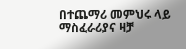በተጨማሪ መምህሩ ላይ ማስፈራሪያና ዛቻ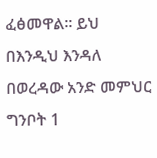ፈፅመዋል፡፡ ይህ በእንዲህ እንዳለ በወረዳው አንድ መምህር ግንቦት 1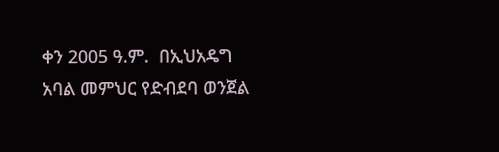ቀን 2005 ዓ.ም.  በኢህአዴግ አባል መምህር የድብደባ ወንጀል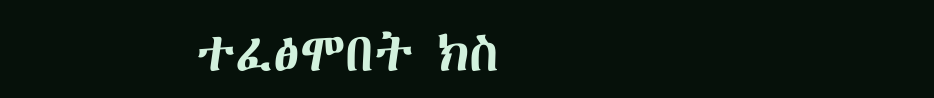ተፈፅሞበት ክስ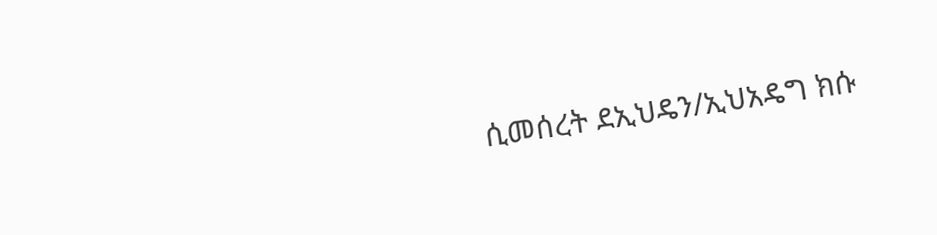ሲመሰረት ደኢህዴን/ኢህአዴግ ክሱ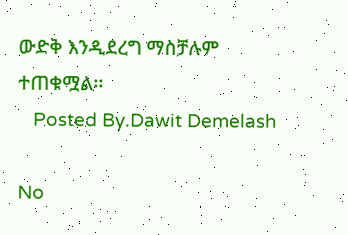ውድቅ እንዲደረግ ማስቻሉም ተጠቁሟል፡፡
   Posted By.Dawit Demelash

No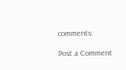comments:

Post a Comment